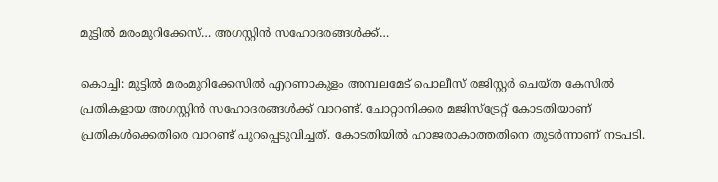മുട്ടിൽ മരംമുറിക്കേസ്… അഗസ്റ്റിൻ സഹോദരങ്ങൾക്ക്…

കൊച്ചി: മുട്ടിൽ മരംമുറിക്കേസിൽ എറണാകുളം അമ്പലമേട് പൊലീസ് രജിസ്റ്റർ ചെയ്ത കേസിൽ പ്രതികളായ അഗസ്റ്റിൻ സഹോദരങ്ങൾക്ക് വാറണ്ട്. ചോറ്റാനിക്കര മജിസ്ട്രേറ്റ് കോടതിയാണ് പ്രതികൾക്കെതിരെ വാറണ്ട് പുറപ്പെടുവിച്ചത്. കോടതിയിൽ ഹാജരാകാത്തതിനെ തുടർന്നാണ് നടപടി.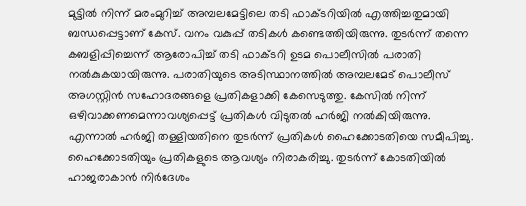മുട്ടിൽ നിന്ന് മരംമുറിച്ച് അമ്പലമേട്ടിലെ തടി ഫാക്ടറിയിൽ എത്തിച്ചതുമായി ബന്ധപ്പെട്ടാണ് കേസ്. വനം വകുപ്പ് തടികൾ കണ്ടെത്തിയിരുന്നു. തുടർന്ന് തന്നെ കബളിപ്പിച്ചെന്ന് ആരോപിച്ച് തടി ഫാക്ടറി ഉടമ പൊലീസിൽ പരാതി നൽകുകയായിരുന്നു. പരാതിയുടെ അടിസ്ഥാനത്തിൽ അമ്പലമേട് പൊലീസ് അഗസ്റ്റിൻ സഹോദരങ്ങളെ പ്രതികളാക്കി കേസെടുത്തു. കേസിൽ നിന്ന് ഒഴിവാക്കണമെന്നാവശ്യപ്പെട്ട് പ്രതികൾ വിടുതൽ ഹർജി നൽകിയിരുന്നു. എന്നാൽ ഹർജി തള്ളിയതിനെ തുടർന്ന് പ്രതികൾ ഹൈക്കോടതിയെ സമീപിച്ചു. ഹൈക്കോടതിയും പ്രതികളുടെ ആവശ്യം നിരാകരിച്ചു. തുടർന്ന് കോടതിയിൽ ഹാജരാകാൻ നിർദേശം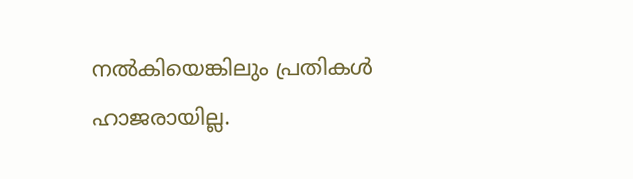നൽകിയെങ്കിലും പ്രതികൾ ഹാജരായില്ല.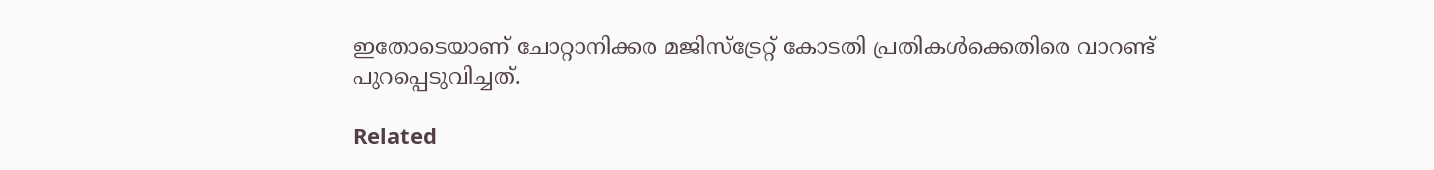ഇതോടെയാണ് ചോറ്റാനിക്കര മജിസ്ട്രേറ്റ് കോടതി പ്രതികൾക്കെതിരെ വാറണ്ട് പുറപ്പെടുവിച്ചത്.

Related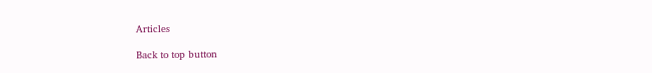Articles

Back to top button